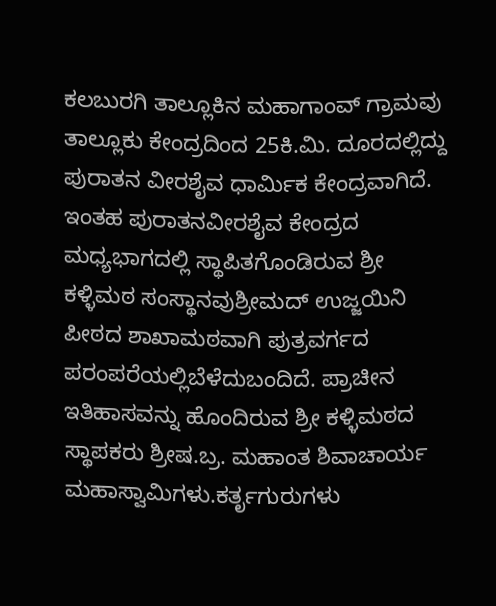ಕಲಬುರಗಿ ತಾಲ್ಲೂಕಿನ ಮಹಾಗಾಂವ್ ಗ್ರಾಮವು ತಾಲ್ಲೂಕು ಕೇಂದ್ರದಿಂದ 25ಕಿ.ಮಿ. ದೂರದಲ್ಲಿದ್ದು ಪುರಾತನ ವೀರಶೈವ ಧಾರ್ಮಿಕ ಕೇಂದ್ರವಾಗಿದೆ. ಇಂತಹ ಪುರಾತನವೀರಶೈವ ಕೇಂದ್ರದ ಮಧ್ಯಭಾಗದಲ್ಲಿ ಸ್ಥಾಪಿತಗೊಂಡಿರುವ ಶ್ರೀ ಕಳ್ಳಿಮಠ ಸಂಸ್ಥಾನವುಶ್ರೀಮದ್ ಉಜ್ಜಯಿನಿ ಪೀಠದ ಶಾಖಾಮಠವಾಗಿ ಪುತ್ರವರ್ಗದ ಪರಂಪರೆಯಲ್ಲಿಬೆಳೆದುಬಂದಿದೆ. ಪ್ರಾಚೀನ ಇತಿಹಾಸವನ್ನು ಹೊಂದಿರುವ ಶ್ರೀ ಕಳ್ಳಿಮಠದ ಸ್ಥಾಪಕರು ಶ್ರೀಷ.ಬ್ರ. ಮಹಾಂತ ಶಿವಾಚಾರ್ಯ ಮಹಾಸ್ವಾಮಿಗಳು.ಕರ್ತೃಗುರುಗಳು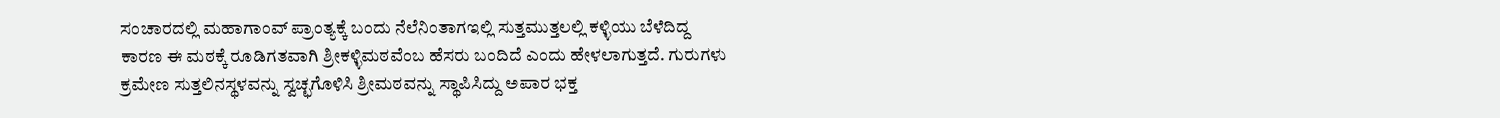ಸಂಚಾರದಲ್ಲಿ ಮಹಾಗಾಂವ್ ಪ್ರಾಂತ್ಯಕ್ಕೆ ಬಂದು ನೆಲೆನಿಂತಾಗಇಲ್ಲಿ ಸುತ್ತಮುತ್ತಲಲ್ಲಿ ಕಳ್ಳಿಯು ಬೆಳೆದಿದ್ದ ಕಾರಣ ಈ ಮಠಕ್ಕೆ ರೂಡಿಗತವಾಗಿ ಶ್ರೀಕಳ್ಳಿಮಠವೆಂಬ ಹೆಸರು ಬಂದಿದೆ ಎಂದು ಹೇಳಲಾಗುತ್ತದೆ. ಗುರುಗಳು ಕ್ರಮೇಣ ಸುತ್ತಲಿನಸ್ಥಳವನ್ನು ಸ್ವಚ್ಛಗೊಳಿಸಿ ಶ್ರೀಮಠವನ್ನು ಸ್ಥಾಪಿಸಿದ್ದು ಅಪಾರ ಭಕ್ತ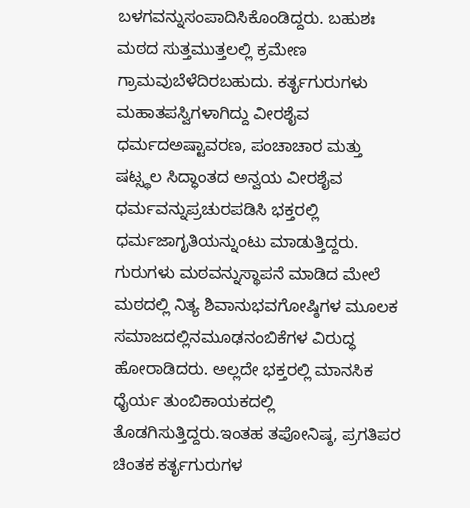ಬಳಗವನ್ನುಸಂಪಾದಿಸಿಕೊಂಡಿದ್ದರು. ಬಹುಶಃ ಮಠದ ಸುತ್ತಮುತ್ತಲಲ್ಲಿ ಕ್ರಮೇಣ ಗ್ರಾಮವುಬೆಳೆದಿರಬಹುದು. ಕರ್ತೃಗುರುಗಳು ಮಹಾತಪಸ್ವಿಗಳಾಗಿದ್ದು ವೀರಶೈವ ಧರ್ಮದಅಷ್ಟಾವರಣ, ಪಂಚಾಚಾರ ಮತ್ತು ಷಟ್ಸ್ಥಲ ಸಿದ್ಧಾಂತದ ಅನ್ವಯ ವೀರಶೈವ ಧರ್ಮವನ್ನುಪ್ರಚುರಪಡಿಸಿ ಭಕ್ತರಲ್ಲಿ ಧರ್ಮಜಾಗೃತಿಯನ್ನುಂಟು ಮಾಡುತ್ತಿದ್ದರು. ಗುರುಗಳು ಮಠವನ್ನುಸ್ಥಾಪನೆ ಮಾಡಿದ ಮೇಲೆ ಮಠದಲ್ಲಿ ನಿತ್ಯ ಶಿವಾನುಭವಗೋಷ್ಠಿಗಳ ಮೂಲಕ ಸಮಾಜದಲ್ಲಿನಮೂಢನಂಬಿಕೆಗಳ ವಿರುದ್ಧ ಹೋರಾಡಿದರು. ಅಲ್ಲದೇ ಭಕ್ತರಲ್ಲಿ ಮಾನಸಿಕ ಧೈರ್ಯ ತುಂಬಿಕಾಯಕದಲ್ಲಿ ತೊಡಗಿಸುತ್ತಿದ್ದರು.ಇಂತಹ ತಪೋನಿಷ್ಠ, ಪ್ರಗತಿಪರ ಚಿಂತಕ ಕರ್ತೃಗುರುಗಳ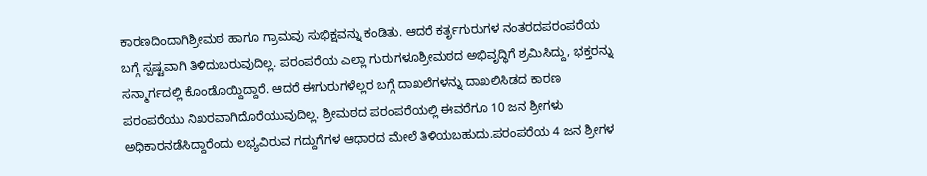ಕಾರಣದಿಂದಾಗಿಶ್ರೀಮಠ ಹಾಗೂ ಗ್ರಾಮವು ಸುಭಿಕ್ಷವನ್ನು ಕಂಡಿತು. ಆದರೆ ಕರ್ತೃಗುರುಗಳ ನಂತರದಪರಂಪರೆಯ ಬಗ್ಗೆ ಸ್ಪಷ್ಟವಾಗಿ ತಿಳಿದುಬರುವುದಿಲ್ಲ. ಪರಂಪರೆಯ ಎಲ್ಲಾ ಗುರುಗಳೂಶ್ರೀಮಠದ ಅಭಿವೃದ್ಧಿಗೆ ಶ್ರಮಿಸಿದ್ದು, ಭಕ್ತರನ್ನು ಸನ್ಮಾರ್ಗದಲ್ಲಿ ಕೊಂಡೊಯ್ದಿದ್ದಾರೆ. ಆದರೆ ಈಗುರುಗಳೆಲ್ಲರ ಬಗ್ಗೆ ದಾಖಲೆಗಳನ್ನು ದಾಖಲಿಸಿಡದ ಕಾರಣ ಪರಂಪರೆಯು ನಿಖರವಾಗಿದೊರೆಯುವುದಿಲ್ಲ. ಶ್ರೀಮಠದ ಪರಂಪರೆಯಲ್ಲಿ ಈವರೆಗೂ 10 ಜನ ಶ್ರೀಗಳು ಅಧಿಕಾರನಡೆಸಿದ್ದಾರೆಂದು ಲಭ್ಯವಿರುವ ಗದ್ದುಗೆಗಳ ಆಧಾರದ ಮೇಲೆ ತಿಳಿಯಬಹುದು.ಪರಂಪರೆಯ 4 ಜನ ಶ್ರೀಗಳ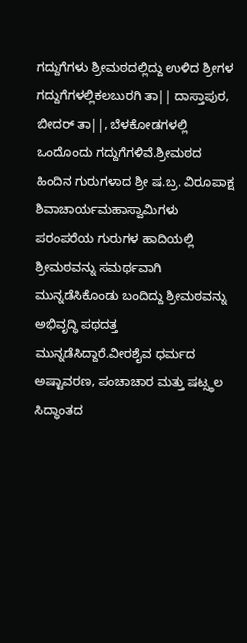ಗದ್ದುಗೆಗಳು ಶ್ರೀಮಠದಲ್ಲಿದ್ದು ಉಳಿದ ಶ್ರೀಗಳ ಗದ್ದುಗೆಗಳಲ್ಲಿಕಲಬುರಗಿ ತಾ|| ದಾಸ್ತಾಪುರ, ಬೀದರ್ ತಾ||, ಬೆಳಕೋಡಗಳಲ್ಲಿ ಒಂದೊಂದು ಗದ್ದುಗೆಗಳಿವೆ.ಶ್ರೀಮಠದ ಹಿಂದಿನ ಗುರುಗಳಾದ ಶ್ರೀ ಷ.ಬ್ರ. ವಿರೂಪಾಕ್ಷ ಶಿವಾಚಾರ್ಯಮಹಾಸ್ವಾಮಿಗಳು ಪರಂಪರೆಯ ಗುರುಗಳ ಹಾದಿಯಲ್ಲಿ ಶ್ರೀಮಠವನ್ನು ಸಮರ್ಥವಾಗಿ ಮುನ್ನಡೆಸಿಕೊಂಡು ಬಂದಿದ್ದು ಶ್ರೀಮಠವನ್ನು ಅಭಿವೃದ್ಧಿ ಪಥದತ್ತ ಮುನ್ನಡೆಸಿದ್ದಾರೆ.ವೀರಶೈವ ಧರ್ಮದ ಅಷ್ಟಾವರಣ, ಪಂಚಾಚಾರ ಮತ್ತು ಷಟ್ಸ್ಥಲ ಸಿದ್ಧಾಂತದ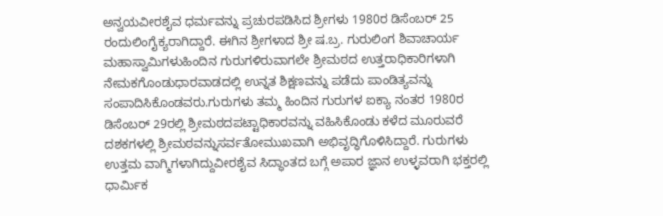ಅನ್ವಯವೀರಶೈವ ಧರ್ಮವನ್ನು ಪ್ರಚುರಪಡಿಸಿದ ಶ್ರೀಗಳು 1980ರ ಡಿಸೆಂಬರ್ 25 ರಂದುಲಿಂಗೈಕ್ಯರಾಗಿದ್ದಾರೆ. ಈಗಿನ ಶ್ರೀಗಳಾದ ಶ್ರೀ ಷ.ಬ್ರ. ಗುರುಲಿಂಗ ಶಿವಾಚಾರ್ಯ ಮಹಾಸ್ವಾಮಿಗಳುಹಿಂದಿನ ಗುರುಗಳಿರುವಾಗಲೇ ಶ್ರೀಮಠದ ಉತ್ತರಾಧಿಕಾರಿಗಳಾಗಿ ನೇಮಕಗೊಂಡುಧಾರವಾಡದಲ್ಲಿ ಉನ್ನತ ಶಿಕ್ಷಣವನ್ನು ಪಡೆದು ಪಾಂಡಿತ್ಯವನ್ನು ಸಂಪಾದಿಸಿಕೊಂಡವರು.ಗುರುಗಳು ತಮ್ಮ ಹಿಂದಿನ ಗುರುಗಳ ಐಕ್ಯಾ ನಂತರ 1980ರ ಡಿಸೆಂಬರ್ 29ರಲ್ಲಿ ಶ್ರೀಮಠದಪಟ್ಟಾಧಿಕಾರವನ್ನು ವಹಿಸಿಕೊಂಡು ಕಳೆದ ಮೂರುವರೆ ದಶಕಗಳಲ್ಲಿ ಶ್ರೀಮಠವನ್ನುಸರ್ವತೋಮುಖವಾಗಿ ಅಭಿವೃದ್ಧಿಗೊಳಿಸಿದ್ದಾರೆ. ಗುರುಗಳು ಉತ್ತಮ ವಾಗ್ಮಿಗಳಾಗಿದ್ದುವೀರಶೈವ ಸಿದ್ಧಾಂತದ ಬಗ್ಗೆ ಅಪಾರ ಜ್ಞಾನ ಉಳ್ಳವರಾಗಿ ಭಕ್ತರಲ್ಲಿ ಧಾರ್ಮಿಕ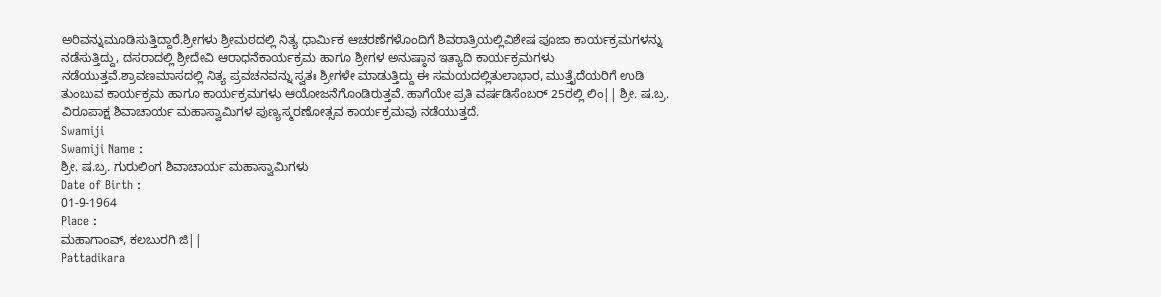ಅರಿವನ್ನುಮೂಡಿಸುತ್ತಿದ್ದಾರೆ.ಶ್ರೀಗಳು ಶ್ರೀಮಠದಲ್ಲಿ ನಿತ್ಯ ಧಾರ್ಮಿಕ ಆಚರಣೆಗಳೊಂದಿಗೆ ಶಿವರಾತ್ರಿಯಲ್ಲಿವಿಶೇಷ ಪೂಜಾ ಕಾರ್ಯಕ್ರಮಗಳನ್ನು ನಡೆಸುತ್ತಿದ್ದು, ದಸರಾದಲ್ಲಿ ಶ್ರೀದೇವಿ ಆರಾಧನೆಕಾರ್ಯಕ್ರಮ ಹಾಗೂ ಶ್ರೀಗಳ ಅನುಷ್ಠಾನ ಇತ್ಯಾದಿ ಕಾರ್ಯಕ್ರಮಗಳು ನಡೆಯುತ್ತವೆ.ಶ್ರಾವಣಮಾಸದಲ್ಲಿ ನಿತ್ಯ ಪ್ರವಚನವನ್ನು ಸ್ವತಃ ಶ್ರೀಗಳೇ ಮಾಡುತ್ತಿದ್ದು ಈ ಸಮಯದಲ್ಲಿತುಲಾಭಾರ, ಮುತ್ತೈದೆಯರಿಗೆ ಉಡಿ ತುಂಬುವ ಕಾರ್ಯಕ್ರಮ ಹಾಗೂ ಕಾರ್ಯಕ್ರಮಗಳು ಆಯೋಜನೆಗೊಂಡಿರುತ್ತವೆ. ಹಾಗೆಯೇ ಪ್ರತಿ ವರ್ಷಡಿಸೆಂಬರ್ 25ರಲ್ಲಿ ಲಿಂ|| ಶ್ರೀ. ಷ.ಬ್ರ. ವಿರೂಪಾಕ್ಷ ಶಿವಾಚಾರ್ಯ ಮಹಾಸ್ವಾಮಿಗಳ ಪುಣ್ಯಸ್ಮರಣೋತ್ಸವ ಕಾರ್ಯಕ್ರಮವು ನಡೆಯುತ್ತದೆ.
Swamiji
Swamiji Name :
ಶ್ರೀ. ಷ.ಬ್ರ. ಗುರುಲಿಂಗ ಶಿವಾಚಾರ್ಯ ಮಹಾಸ್ವಾಮಿಗಳು
Date of Birth :
01-9-1964
Place :
ಮಹಾಗಾಂವ್, ಕಲಬುರಗಿ ಜಿ||
Pattadikara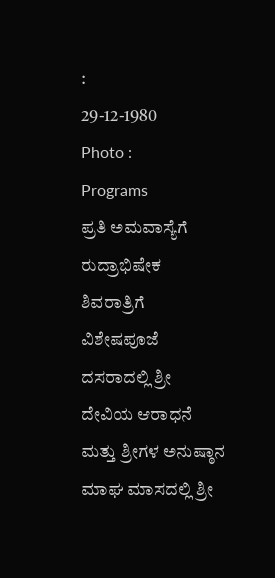:
29-12-1980
Photo :
Programs
ಪ್ರತಿ ಅಮವಾಸ್ಯೆಗೆ ರುದ್ರಾಭಿಷೇಕ
ಶಿವರಾತ್ರಿಗೆ ವಿಶೇಷಪೂಜೆ
ದಸರಾದಲ್ಲಿ ಶ್ರೀ ದೇವಿಯ ಆರಾಧನೆ ಮತ್ತು ಶ್ರೀಗಳ ಅನುಷ್ಠಾನ
ಮಾಘ ಮಾಸದಲ್ಲಿ ಶ್ರೀ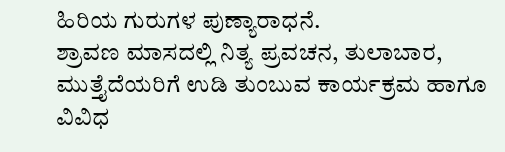ಹಿರಿಯ ಗುರುಗಳ ಪುಣ್ಯಾರಾಧನೆ.
ಶ್ರಾವಣ ಮಾಸದಲ್ಲಿ ನಿತ್ಯ ಪ್ರವಚನ, ತುಲಾಬಾರ, ಮುತ್ತೈದೆಯರಿಗೆ ಉಡಿ ತುಂಬುವ ಕಾರ್ಯಕ್ರಮ ಹಾಗೂ ವಿವಿಧ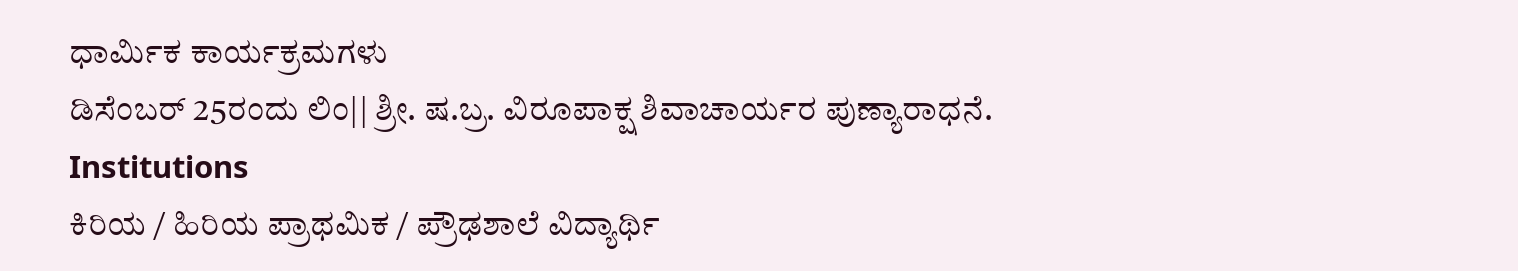ಧಾರ್ಮಿಕ ಕಾರ್ಯಕ್ರಮಗಳು
ಡಿಸೆಂಬರ್ 25ರಂದು ಲಿಂ|| ಶ್ರೀ. ಷ.ಬ್ರ. ವಿರೂಪಾಕ್ಷ ಶಿವಾಚಾರ್ಯರ ಪುಣ್ಯಾರಾಧನೆ.
Institutions
ಕಿರಿಯ / ಹಿರಿಯ ಪ್ರಾಥಮಿಕ / ಪ್ರೌಢಶಾಲೆ ವಿದ್ಯಾರ್ಥಿ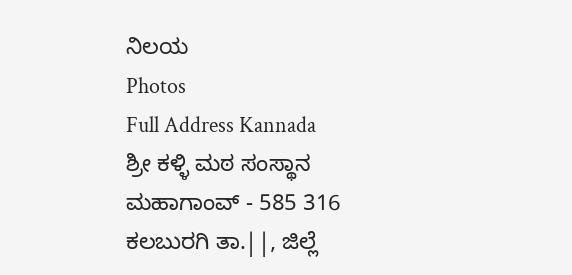ನಿಲಯ
Photos
Full Address Kannada
ಶ್ರೀ ಕಳ್ಳಿ ಮಠ ಸಂಸ್ಥಾನ
ಮಹಾಗಾಂವ್ - 585 316
ಕಲಬುರಗಿ ತಾ.||, ಜಿಲ್ಲೆ